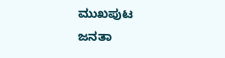ಮುಖಪುಟ
ಜನತಾ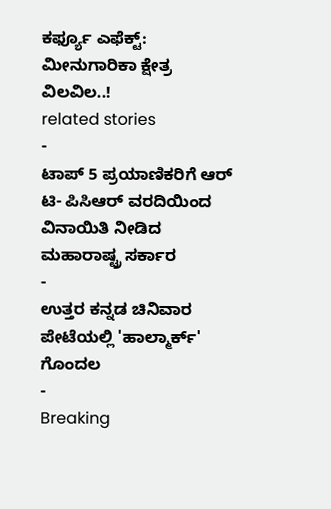ಕರ್ಫ್ಯೂ ಎಫೆಕ್ಟ್: ಮೀನುಗಾರಿಕಾ ಕ್ಷೇತ್ರ ವಿಲವಿಲ..!
related stories
-
ಟಾಪ್ 5 ಪ್ರಯಾಣಿಕರಿಗೆ ಆರ್ ಟಿ- ಪಿಸಿಆರ್ ವರದಿಯಿಂದ ವಿನಾಯಿತಿ ನೀಡಿದ ಮಹಾರಾಷ್ಟ್ರ ಸರ್ಕಾರ
-
ಉತ್ತರ ಕನ್ನಡ ಚಿನಿವಾರ ಪೇಟೆಯಲ್ಲಿ 'ಹಾಲ್ಮಾರ್ಕ್' ಗೊಂದಲ
-
Breaking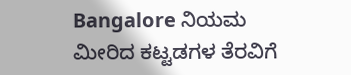Bangalore ನಿಯಮ ಮೀರಿದ ಕಟ್ಟಡಗಳ ತೆರವಿಗೆ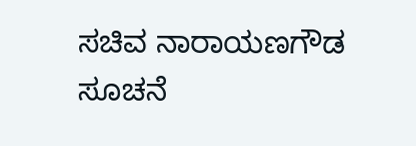ಸಚಿವ ನಾರಾಯಣಗೌಡ ಸೂಚನೆ